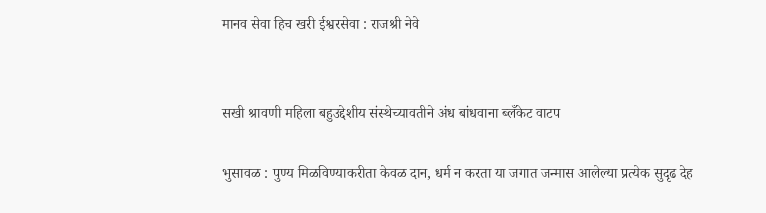मानव सेवा हिच खरी ईश्वरसेवा : राजश्री नेवे


सखी श्रावणी महिला बहुउद्देशीय संस्थेच्यावतीने अंध बांधवाना ब्लँकेट वाटप

भुसावळ : पुण्य मिळविण्याकरीता केवळ दान, धर्म न करता या जगात जन्मास आलेल्या प्रत्येक सुदृढ देह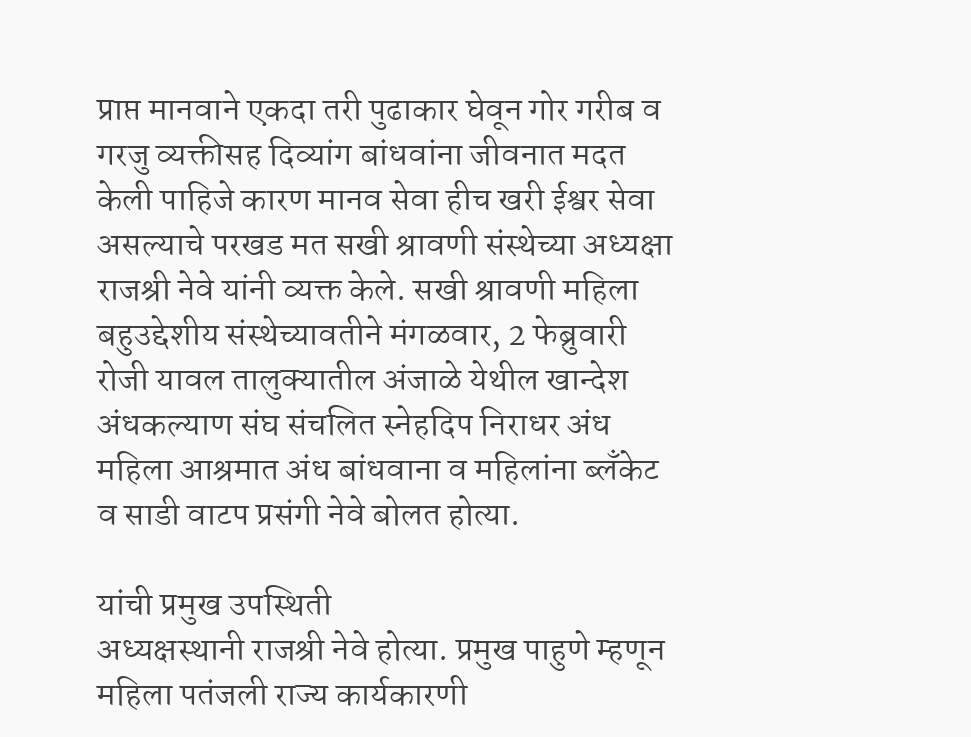प्राप्त मानवाने एकदा तरी पुढाकार घेवून गोर गरीब व गरजु व्यक्तीसह दिव्यांग बांधवांना जीवनात मदत केली पाहिजे कारण मानव सेवा हीच खरी ईश्वर सेवा असल्याचे परखड मत सखी श्रावणी संस्थेच्या अध्यक्षा राजश्री नेवे यांनी व्यक्त केले. सखी श्रावणी महिला बहुउद्देशीय संस्थेच्यावतीने मंगळवार, 2 फेब्रुवारी रोजी यावल तालुक्यातील अंजाळे येथील खान्देश अंधकल्याण संघ संचलित स्नेहदिप निराधर अंध महिला आश्रमात अंध बांधवाना व महिलांना ब्लँकेट व साडी वाटप प्रसंगी नेवे बोलत होत्या.

यांची प्रमुख उपस्थिती
अध्यक्षस्थानी राजश्री नेवे होत्या. प्रमुख पाहुणे म्हणून महिला पतंजली राज्य कार्यकारणी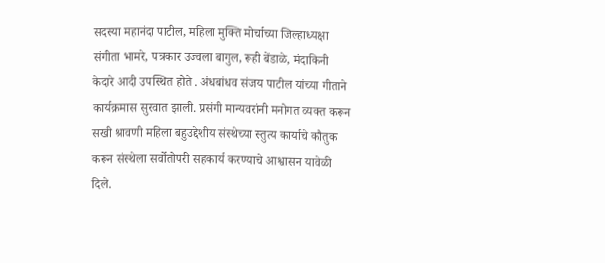सदस्या महानंदा पाटील, महिला मुक्ति मोर्चाच्या जिल्हाध्यक्षा संगीता भामरे, पत्रकार उज्वला बागुल, रूही बेंडाळे, मंदाकिनी केदारे आदी उपस्थित होते . अंधबांधव संजय पाटील यांच्या गीताने कार्यक्रमास सुरवात झाली. प्रसंगी मान्यवरांनी मनोगत व्यक्त करून सखी श्रावणी महिला बहुउद्देशीय संस्थेच्या स्तुत्य कार्याचे कौतुक करून संस्थेला सर्वोतोपरी सहकार्य करण्याचे आश्वासन यावेळी दिले.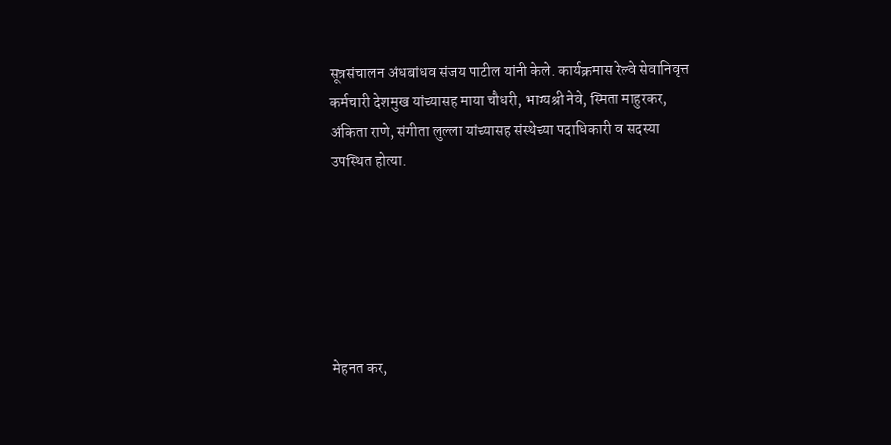सूत्रसंचालन अंधबांधव संजय पाटील यांनी केले. कार्यक्रमास रेल्वे सेवानिवृत्त कर्मचारी देशमुख यांच्यासह माया चौधरी, भाग्यश्री नेवे, स्मिता माहुरकर, अंकिता राणे, संगीता लुल्ला यांच्यासह संस्थेच्या पदाधिकारी व सदस्या उपस्थित होत्या.






मेहनत कर,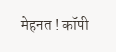मेहनत ! कॉपी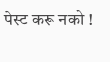पेस्ट करू नको !